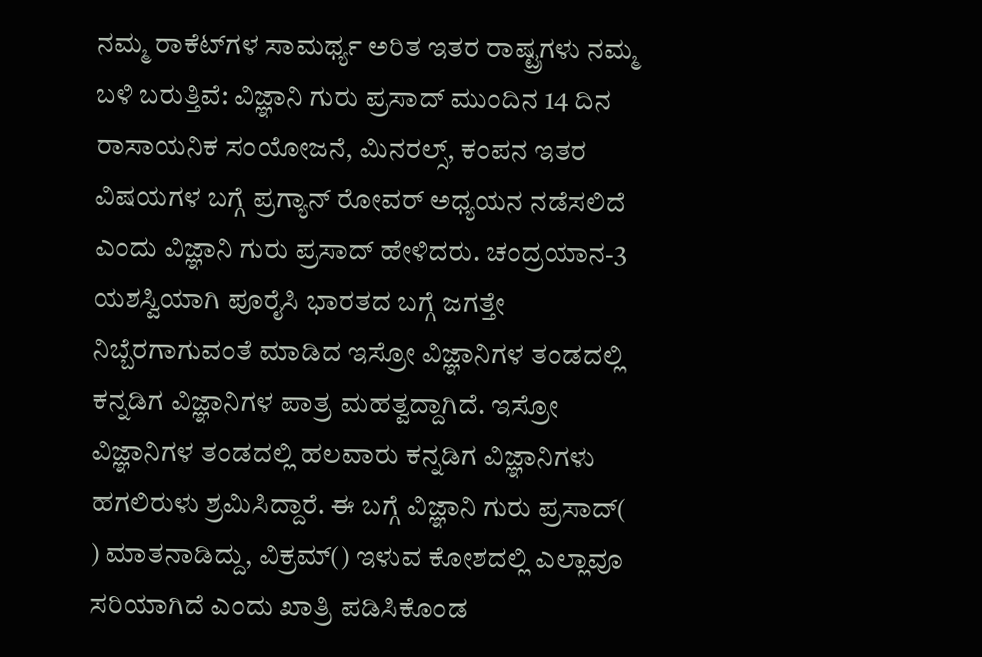ನಮ್ಮ ರಾಕೆಟ್‌ಗಳ ಸಾಮರ್ಥ್ಯ ಅರಿತ ಇತರ ರಾಷ್ಟ್ರಗಳು ನಮ್ಮ ಬಳಿ ಬರುತ್ತಿವೆ: ವಿಜ್ಞಾನಿ ಗುರು ಪ್ರಸಾದ್‌ ಮುಂದಿನ 14 ದಿನ ರಾಸಾಯನಿಕ ಸಂಯೋಜನೆ, ಮಿನರಲ್ಸ್‌, ಕಂಪನ ಇತರ ವಿಷಯಗಳ ಬಗ್ಗೆ ಪ್ರಗ್ಯಾನ್‌ ರೋವರ್‌ ಅಧ್ಯಯನ ನಡೆಸಲಿದೆ ಎಂದು ವಿಜ್ಞಾನಿ ಗುರು ಪ್ರಸಾದ್‌ ಹೇಳಿದರು. ಚಂದ್ರಯಾನ-3 ಯಶಸ್ವಿಯಾಗಿ ಪೂರೈಸಿ ಭಾರತದ ಬಗ್ಗೆ ಜಗತ್ತೇ ನಿಬ್ಬೆರಗಾಗುವಂತೆ ಮಾಡಿದ ಇಸ್ರೋ ವಿಜ್ಞಾನಿಗಳ ತಂಡದಲ್ಲಿ ಕನ್ನಡಿಗ ವಿಜ್ಞಾನಿಗಳ ಪಾತ್ರ ಮಹತ್ವದ್ದಾಗಿದೆ. ಇಸ್ರೋ ವಿಜ್ಞಾನಿಗಳ ತಂಡದಲ್ಲಿ ಹಲವಾರು ಕನ್ನಡಿಗ ವಿಜ್ಞಾನಿಗಳು ಹಗಲಿರುಳು ಶ್ರಮಿಸಿದ್ದಾರೆ. ಈ ಬಗ್ಗೆ ವಿಜ್ಞಾನಿ ಗುರು ಪ್ರಸಾದ್‌( ) ಮಾತನಾಡಿದ್ದು, ವಿಕ್ರಮ್‌() ಇಳುವ ಕೋಶದಲ್ಲಿ ಎಲ್ಲಾವೂ ಸರಿಯಾಗಿದೆ ಎಂದು ಖಾತ್ರಿ ಪಡಿಸಿಕೊಂಡ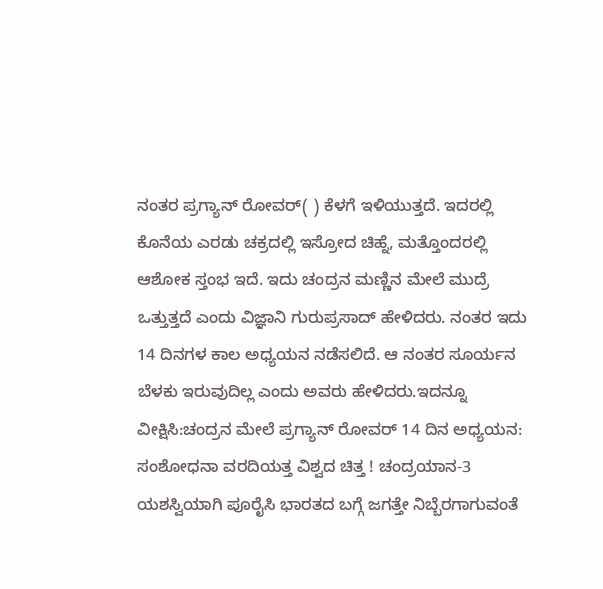ನಂತರ ಪ್ರಗ್ಯಾನ್‌ ರೋವರ್‌( ) ಕೆಳಗೆ ಇಳಿಯುತ್ತದೆ. ಇದರಲ್ಲಿ ಕೊನೆಯ ಎರಡು ಚಕ್ರದಲ್ಲಿ ಇಸ್ರೋದ ಚಿಹ್ನೆ, ಮತ್ತೊಂದರಲ್ಲಿ ಆಶೋಕ ಸ್ತಂಭ ಇದೆ. ಇದು ಚಂದ್ರನ ಮಣ್ಣಿನ ಮೇಲೆ ಮುದ್ರೆ ಒತ್ತುತ್ತದೆ ಎಂದು ವಿಜ್ಞಾನಿ ಗುರುಪ್ರಸಾದ್‌ ಹೇಳಿದರು. ನಂತರ ಇದು 14 ದಿನಗಳ ಕಾಲ ಅಧ್ಯಯನ ನಡೆಸಲಿದೆ. ಆ ನಂತರ ಸೂರ್ಯನ ಬೆಳಕು ಇರುವುದಿಲ್ಲ ಎಂದು ಅವರು ಹೇಳಿದರು.ಇದನ್ನೂ ವೀಕ್ಷಿಸಿ:ಚಂದ್ರನ ಮೇಲೆ ಪ್ರಗ್ಯಾನ್‌ ರೋವರ್‌ 14 ದಿನ ಅಧ್ಯಯನ: ಸಂಶೋಧನಾ ವರದಿಯತ್ತ ವಿಶ್ವದ ಚಿತ್ತ ! ಚಂದ್ರಯಾನ-3 ಯಶಸ್ವಿಯಾಗಿ ಪೂರೈಸಿ ಭಾರತದ ಬಗ್ಗೆ ಜಗತ್ತೇ ನಿಬ್ಬೆರಗಾಗುವಂತೆ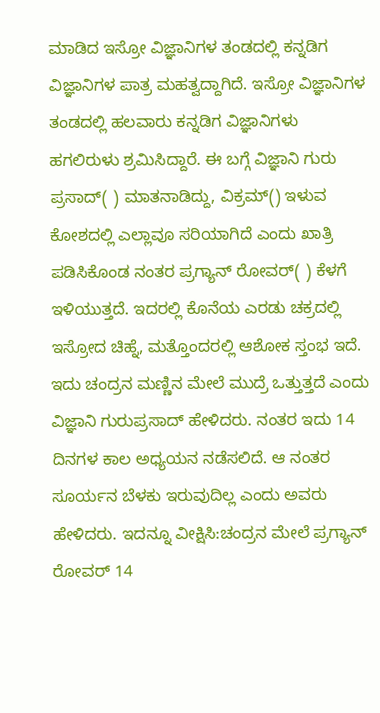ಮಾಡಿದ ಇಸ್ರೋ ವಿಜ್ಞಾನಿಗಳ ತಂಡದಲ್ಲಿ ಕನ್ನಡಿಗ ವಿಜ್ಞಾನಿಗಳ ಪಾತ್ರ ಮಹತ್ವದ್ದಾಗಿದೆ. ಇಸ್ರೋ ವಿಜ್ಞಾನಿಗಳ ತಂಡದಲ್ಲಿ ಹಲವಾರು ಕನ್ನಡಿಗ ವಿಜ್ಞಾನಿಗಳು ಹಗಲಿರುಳು ಶ್ರಮಿಸಿದ್ದಾರೆ. ಈ ಬಗ್ಗೆ ವಿಜ್ಞಾನಿ ಗುರು ಪ್ರಸಾದ್‌( ) ಮಾತನಾಡಿದ್ದು, ವಿಕ್ರಮ್‌() ಇಳುವ ಕೋಶದಲ್ಲಿ ಎಲ್ಲಾವೂ ಸರಿಯಾಗಿದೆ ಎಂದು ಖಾತ್ರಿ ಪಡಿಸಿಕೊಂಡ ನಂತರ ಪ್ರಗ್ಯಾನ್‌ ರೋವರ್‌( ) ಕೆಳಗೆ ಇಳಿಯುತ್ತದೆ. ಇದರಲ್ಲಿ ಕೊನೆಯ ಎರಡು ಚಕ್ರದಲ್ಲಿ ಇಸ್ರೋದ ಚಿಹ್ನೆ, ಮತ್ತೊಂದರಲ್ಲಿ ಆಶೋಕ ಸ್ತಂಭ ಇದೆ. ಇದು ಚಂದ್ರನ ಮಣ್ಣಿನ ಮೇಲೆ ಮುದ್ರೆ ಒತ್ತುತ್ತದೆ ಎಂದು ವಿಜ್ಞಾನಿ ಗುರುಪ್ರಸಾದ್‌ ಹೇಳಿದರು. ನಂತರ ಇದು 14 ದಿನಗಳ ಕಾಲ ಅಧ್ಯಯನ ನಡೆಸಲಿದೆ. ಆ ನಂತರ ಸೂರ್ಯನ ಬೆಳಕು ಇರುವುದಿಲ್ಲ ಎಂದು ಅವರು ಹೇಳಿದರು. ಇದನ್ನೂ ವೀಕ್ಷಿಸಿ:ಚಂದ್ರನ ಮೇಲೆ ಪ್ರಗ್ಯಾನ್‌ ರೋವರ್‌ 14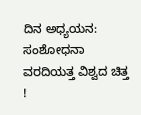ದಿನ ಅಧ್ಯಯನ: ಸಂಶೋಧನಾ ವರದಿಯತ್ತ ವಿಶ್ವದ ಚಿತ್ತ !